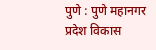पुणे : पुणे महानगर प्रदेश विकास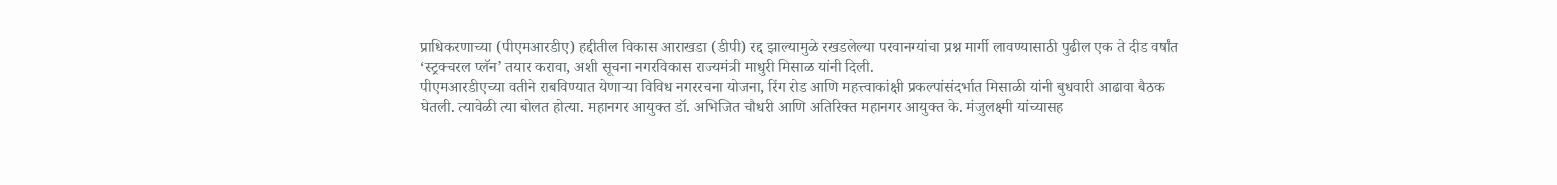प्राधिकरणाच्या (पीएमआरडीए) हद्दीतील विकास आराखडा (डीपी) रद्द झाल्यामुळे रखडलेल्या परवानग्यांचा प्रश्न मार्गी लावण्यासाठी पुढील एक ते दीड वर्षांत ‘स्ट्रक्चरल प्लॅन’ तयार करावा, अशी सूचना नगरविकास राज्यमंत्री माधुरी मिसाळ यांनी दिली.
पीएमआरडीएच्या वतीने राबविण्यात येणाऱ्या विविध नगररचना योजना, रिंग रोड आणि महत्त्वाकांक्षी प्रकल्पांसंदर्भात मिसाळी यांनी बुधवारी आढावा बैठक घेतली. त्यावेळी त्या बोलत होत्या. महानगर आयुक्त डॉ. अभिजित चौधरी आणि अतिरिक्त महानगर आयुक्त के. मंजुलक्ष्मी यांच्यासह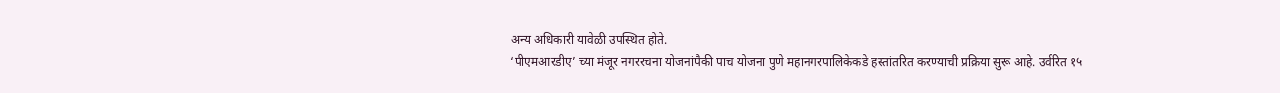अन्य अधिकारी यावेळी उपस्थित होते.
‘पीएमआरडीए’ च्या मंजूर नगररचना योजनांपैकी पाच योजना पुणे महानगरपालिकेकडे हस्तांतरित करण्याची प्रक्रिया सुरू आहे. उर्वरित १५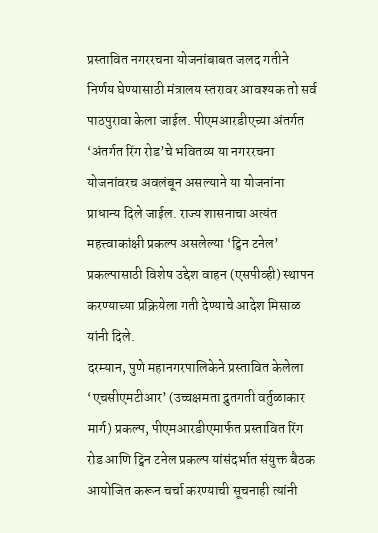प्रस्तावित नगररचना योजनांबाबत जलद गतीने निर्णय घेण्यासाठी मंत्रालय स्तरावर आवश्यक तो सर्व पाठपुरावा केला जाईल. पीएमआरडीएच्या अंतर्गत ‘अंतर्गत रिंग रोड’चे भवितव्य या नगररचना योजनांवरच अवलंबून असल्याने या योजनांना प्राधान्य दिले जाईल. राज्य शासनाचा अत्यंत महत्त्वाकांक्षी प्रकल्प असलेल्या ‘ट्विन टनेल’ प्रकल्पासाठी विशेष उद्देश वाहन (एसपीव्ही) स्थापन करण्याच्या प्रक्रियेला गती देण्याचे आदेश मिसाळ यांनी दिले.
दरम्यान, पुणे महानगरपालिकेने प्रस्तावित केलेला ‘एचसीएमटीआर’ (उच्चक्षमता द्रुतगती वर्तुळाकार मार्ग) प्रकल्प, पीएमआरडीएमार्फत प्रस्तावित रिंग रोड आणि ट्विन टनेल प्रकल्प यांसंदर्भात संयुक्त बैठक आयोजित करून चर्चा करण्याची सूचनाही त्यांनी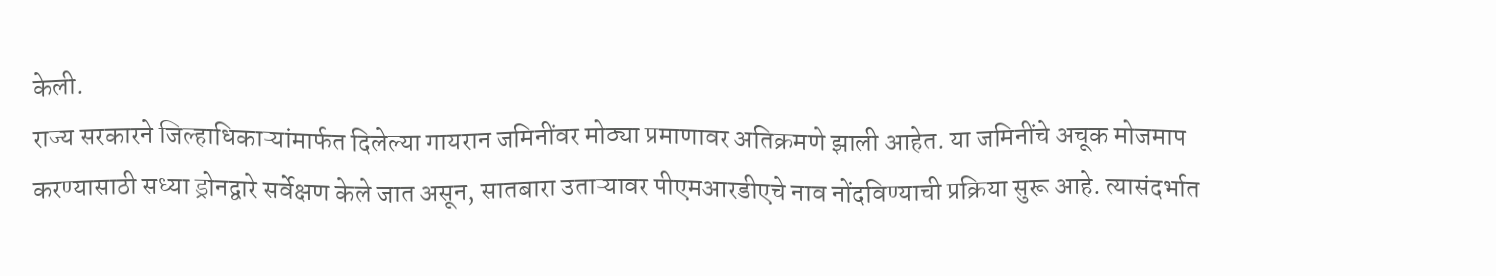केली.
राज्य सरकारने जिल्हाधिकाऱ्यांमार्फत दिलेल्या गायरान जमिनींवर मोठ्या प्रमाणावर अतिक्रमणे झाली आहेत. या जमिनींचे अचूक मोजमाप करण्यासाठी सध्या ड्रोनद्वारे सर्वेक्षण केले जात असून, सातबारा उताऱ्यावर पीएमआरडीएचे नाव नोंदविण्याची प्रक्रिया सुरू आहे. त्यासंदर्भात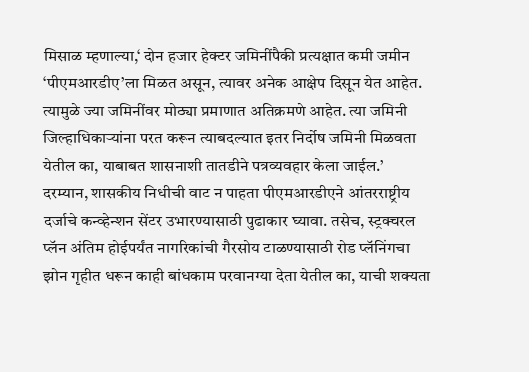मिसाळ म्हणाल्या,‘ दोन हजार हेक्टर जमिनींपैकी प्रत्यक्षात कमी जमीन ‘पीएमआरडीए’ला मिळत असून, त्यावर अनेक आक्षेप दिसून येत आहेत. त्यामुळे ज्या जमिनींवर मोठ्या प्रमाणात अतिक्रमणे आहेत. त्या जमिनी जिल्हाधिकाऱ्यांना परत करून त्याबदल्यात इतर निर्दोष जमिनी मिळवता येतील का, याबाबत शासनाशी तातडीने पत्रव्यवहार केला जाईल.’
दरम्यान, शासकीय निधीची वाट न पाहता पीएमआरडीएने आंतरराष्ट्रीय दर्जाचे कन्व्हेन्शन सेंटर उभारण्यासाठी पुढाकार घ्यावा. तसेच, स्ट्रक्चरल प्लॅन अंतिम होईपर्यंत नागरिकांची गैरसोय टाळण्यासाठी रोड प्लॅनिंगचा झोन गृहीत धरून काही बांधकाम परवानग्या देता येतील का, याची शक्यता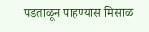पडताळून पाहण्यास मिसाळ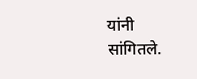यांनी सांगितले.